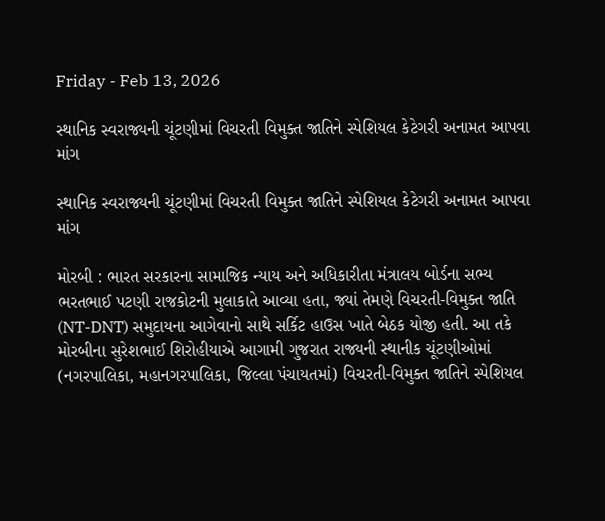Friday - Feb 13, 2026

સ્થાનિક સ્વરાજ્યની ચૂંટણીમાં વિચરતી વિમુક્ત જાતિને સ્પેશિયલ કેટેગરી અનામત આપવા માંગ

સ્થાનિક સ્વરાજ્યની ચૂંટણીમાં વિચરતી વિમુક્ત જાતિને સ્પેશિયલ કેટેગરી અનામત આપવા માંગ

મોરબી : ભારત સરકારના સામાજિક ન્યાય અને અધિકારીતા મંત્રાલય બોર્ડના સભ્ય ભરતભાઈ પટણી રાજકોટની મુલાકાતે આવ્યા હતા, જ્યાં તેમણે વિચરતી-વિમુક્ત જાતિ (NT-DNT) સમુદાયના આગેવાનો સાથે સર્કિટ હાઉસ ખાતે બેઠક યોજી હતી. આ તકે મોરબીના સુરેશભાઈ શિરોહીયાએ આગામી ગુજરાત રાજ્યની સ્થાનીક ચૂંટણીઓમાં (નગરપાલિકા, મહાનગરપાલિકા, જિલ્લા પંચાયતમાં) વિચરતી-વિમુક્ત જાતિને સ્પેશિયલ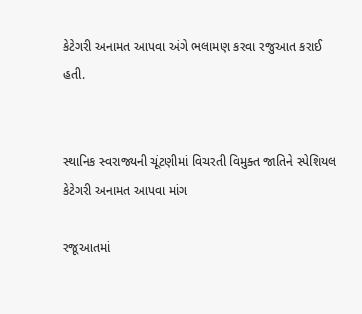કેટેગરી અનામત આપવા અંગે ભલામણ કરવા રજુઆત કરાઈ હતી.


સ્થાનિક સ્વરાજ્યની ચૂંટણીમાં વિચરતી વિમુક્ત જાતિને સ્પેશિયલ કેટેગરી અનામત આપવા માંગ

રજૂઆતમાં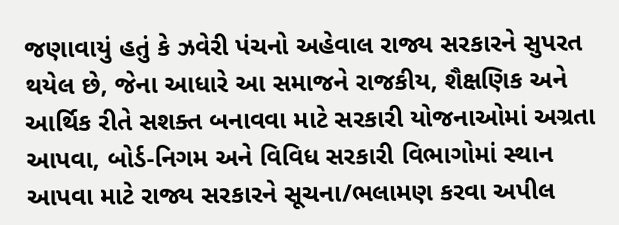જણાવાયું હતું કે ઝવેરી પંચનો અહેવાલ રાજ્ય સરકારને સુપરત થયેલ છે, જેના આધારે આ સમાજને રાજકીય, શૈક્ષણિક અને આર્થિક રીતે સશક્ત બનાવવા માટે સરકારી યોજનાઓમાં અગ્રતા આપવા, બોર્ડ-નિગમ અને વિવિધ સરકારી વિભાગોમાં સ્થાન આપવા માટે રાજ્ય સરકારને સૂચના/ભલામણ કરવા અપીલ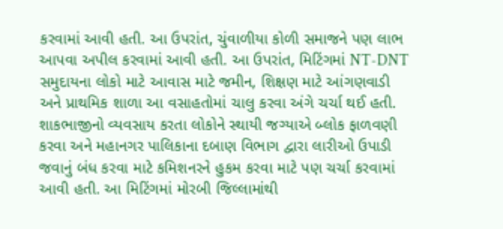કરવામાં આવી હતી. આ ઉપરાંત, ચુંવાળીયા કોળી સમાજને પણ લાભ આપવા અપીલ કરવામાં આવી હતી. આ ઉપરાંત, મિટિંગમાં NT-DNT સમુદાયના લોકો માટે આવાસ માટે જમીન, શિક્ષણ માટે આંગણવાડી અને પ્રાથમિક શાળા આ વસાહતોમાં ચાલુ કરવા અંગે ચર્ચા થઈ હતી. શાકભાજીનો વ્યવસાય કરતા લોકોને સ્થાયી જગ્યાએ બ્લોક ફાળવણી કરવા અને મહાનગર પાલિકાના દબાણ વિભાગ દ્વારા લારીઓ ઉપાડી જવાનું બંધ કરવા માટે કમિશનરને હુકમ કરવા માટે પણ ચર્ચા કરવામાં આવી હતી. આ મિટિંગમાં મોરબી જિલ્લામાંથી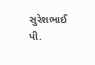સુરેશભાઈ પી.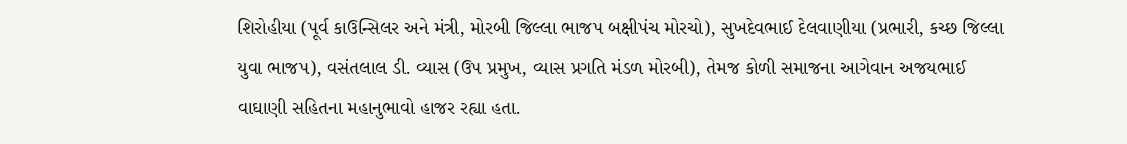શિરોહીયા (પૂર્વ કાઉન્સિલર અને મંત્રી, મોરબી જિલ્લા ભાજપ બક્ષીપંચ મોરચો), સુખદેવભાઈ દેલવાણીયા (પ્રભારી, કચ્છ જિલ્લા યુવા ભાજપ), વસંતલાલ ડી. વ્યાસ (ઉપ પ્રમુખ, વ્યાસ પ્રગતિ મંડળ મોરબી), તેમજ કોળી સમાજના આગેવાન અજયભાઈ વાઘાણી સહિતના મહાનુભાવો હાજર રહ્યા હતા.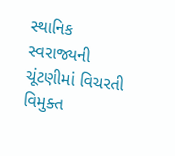સ્થાનિક સ્વરાજ્યની ચૂંટણીમાં વિચરતી વિમુક્ત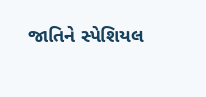જાતિને સ્પેશિયલ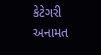કેટેગરી અનામત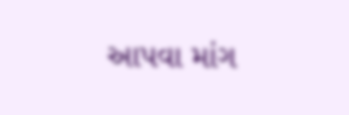આપવા માંગ